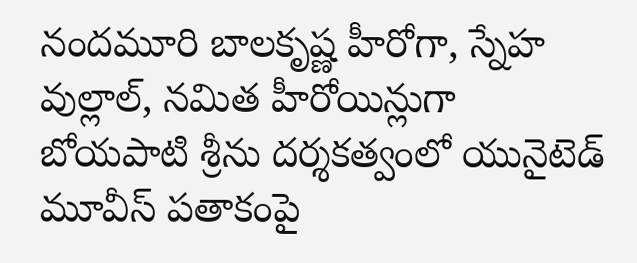నందమూరి బాలకృష్ణ హీరోగా, స్నేహ వుల్లాల్, నమిత హీరోయిన్లుగా బోయపాటి శ్రీను దర్శకత్వంలో యునైటెడ్ మూవీస్ పతాకంపై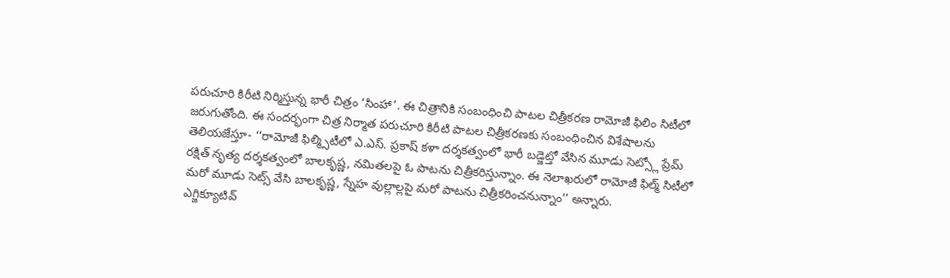పరుచూరి కిరీటి నిర్మిస్తున్న భారీ చిత్రం ‘సింహా’. ఈ చిత్రానికి సంబంధించి పాటల చిత్రీకరణ రామోజీ ఫిలిం సిటీలో జరుగుతోంది. ఈ సందర్భంగా చిత్ర నిర్మాత పరుచూరి కిరీటి పాటల చిత్రీకరణకు సంబంధించిన విశేషాలను తెలియజేస్తూ- ‘‘రామోజీ ఫిల్మ్సిటీలో ఎ.ఎస్. ప్రకాష్ కళా దర్శకత్వంలో భారీ బడ్జెట్తో వేసిన మూడు సెట్స్లో ప్రేమ్ రక్షిత్ నృత్య దర్శకత్వంలో బాలకృష్ణ, నమితలపై ఓ పాటను చిత్రీకరిస్తున్నాం. ఈ నెలాఖరులో రామోజీ ఫిల్మ్ సిటీలో మరో మూడు సెట్స్ వేసి బాలకృష్ణ, స్నేహ వుల్లాల్లపై మరో పాటను చిత్రీకరించనున్నాం’’ అన్నారు.
ఎగ్జిక్యూటివ్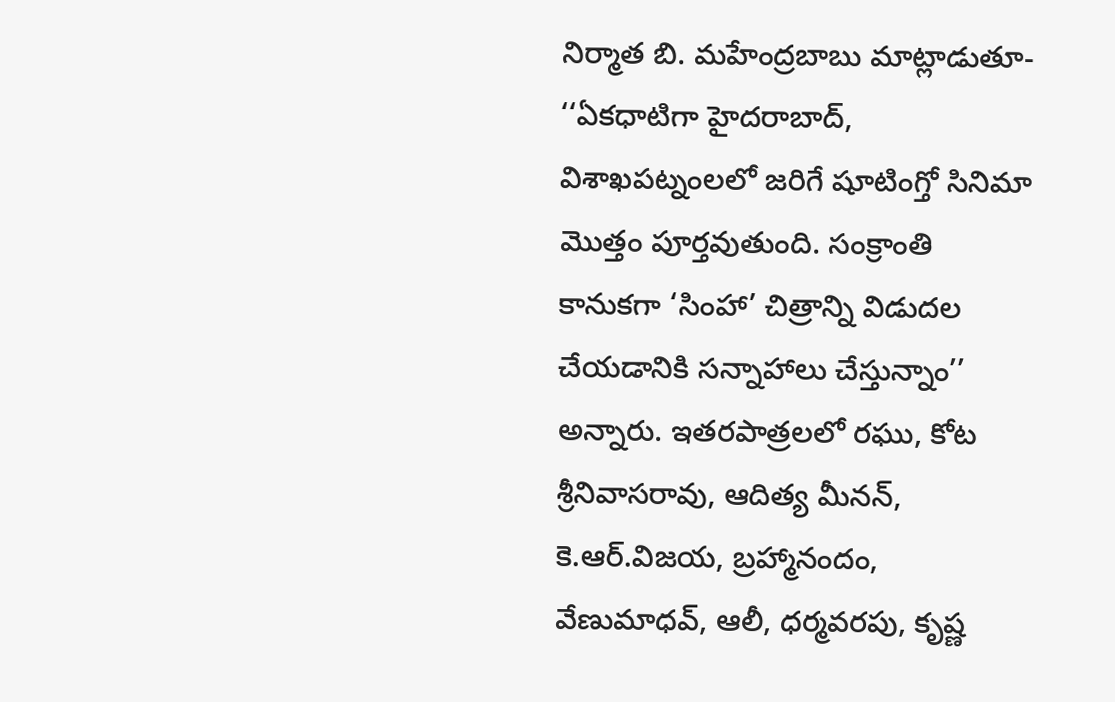నిర్మాత బి. మహేంద్రబాబు మాట్లాడుతూ- ‘‘ఏకధాటిగా హైదరాబాద్, విశాఖపట్నంలలో జరిగే షూటింగ్తో సినిమా మొత్తం పూర్తవుతుంది. సంక్రాంతి కానుకగా ‘సింహా’ చిత్రాన్ని విడుదల చేయడానికి సన్నాహాలు చేస్తున్నాం’’ అన్నారు. ఇతరపాత్రలలో రఘు, కోట శ్రీనివాసరావు, ఆదిత్య మీనన్, కె.ఆర్.విజయ, బ్రహ్మానందం, వేణుమాధవ్, ఆలీ, ధర్మవరపు, కృష్ణ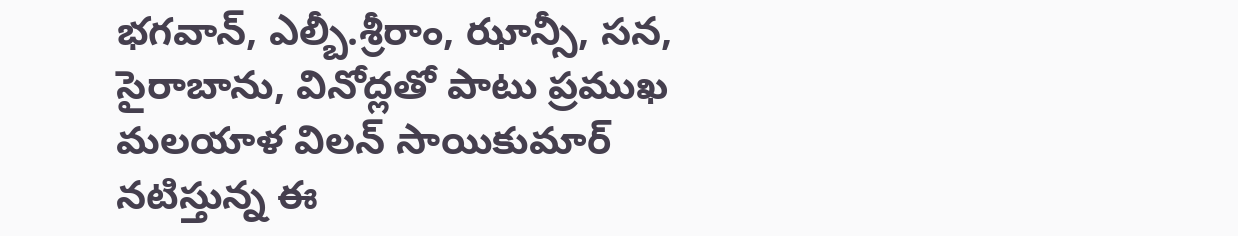భగవాన్, ఎల్బీ.శ్రీరాం, ఝాన్సీ, సన, సైరాబాను, వినోద్లతో పాటు ప్రముఖ మలయాళ విలన్ సాయికుమార్ నటిస్తున్న ఈ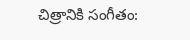చిత్రానికి సంగీతం: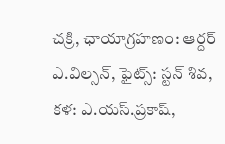చక్రి, ఛాయాగ్రహణం: ఆర్దర్ ఎ.విల్సన్, ఫైట్స్: స్టన్ శివ, కళ: ఎ.యస్.ప్రకాష్,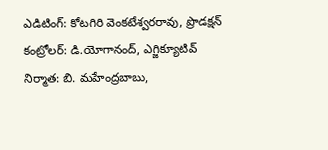ఎడిటింగ్: కోటగిరి వెంకటేశ్వరరావు, ప్రొడక్షన్ కంట్రోలర్: డి.యోగానంద్, ఎగ్జిక్యూటివ్ నిర్మాత: బి. మహేంద్రబాబు,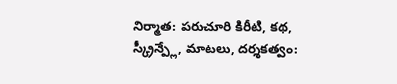నిర్మాత: పరుచూరి కిరీటి, కథ, స్క్రీన్ప్లే, మాటలు, దర్శకత్వం: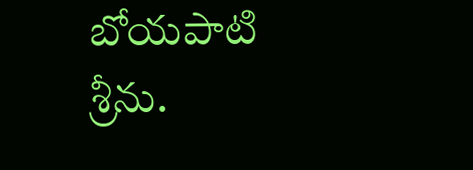బోయపాటి శ్రీను.